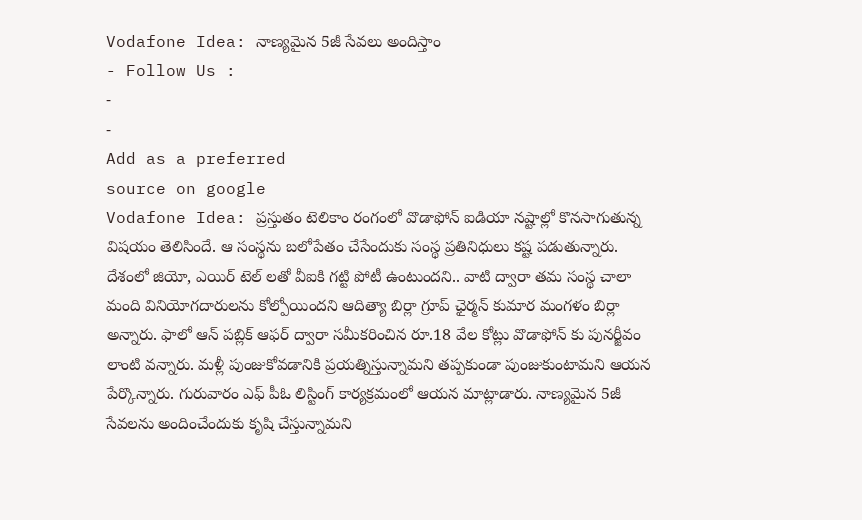Vodafone Idea: నాణ్యమైన 5జీ సేవలు అందిస్తాం
- Follow Us :
-
-
Add as a preferred
source on google
Vodafone Idea: ప్రస్తుతం టెలికాం రంగంలో వొడాఫోన్ ఐడియా నష్టాల్లో కొనసాగుతున్న విషయం తెలిసిందే. ఆ సంస్థను బలోపేతం చేసేందుకు సంస్థ ప్రతినిధులు కష్ట పడుతున్నారు. దేశంలో జియో, ఎయిర్ టెల్ లతో వీఐకి గట్టి పోటీ ఉంటుందని.. వాటి ద్వారా తమ సంస్థ చాలా మంది వినియోగదారులను కోల్పోయిందని ఆదిత్యా బిర్లా గ్రూప్ ఛైర్మన్ కుమార మంగళం బిర్లా అన్నారు. ఫాలో ఆన్ పబ్లిక్ ఆఫర్ ద్వారా సమీకరించిన రూ.18 వేల కోట్లు వొడాఫోన్ కు పునర్జీవం లాంటి వన్నారు. మళ్లీ పుంజుకోవడానికి ప్రయత్నిస్తున్నామని తప్పకుండా పుంజుకుంటామని ఆయన పేర్కొన్నారు. గురువారం ఎఫ్ పీఓ లిస్టింగ్ కార్యక్రమంలో ఆయన మాట్లాడారు. నాణ్యమైన 5జీ సేవలను అందించేందుకు కృషి చేస్తున్నామని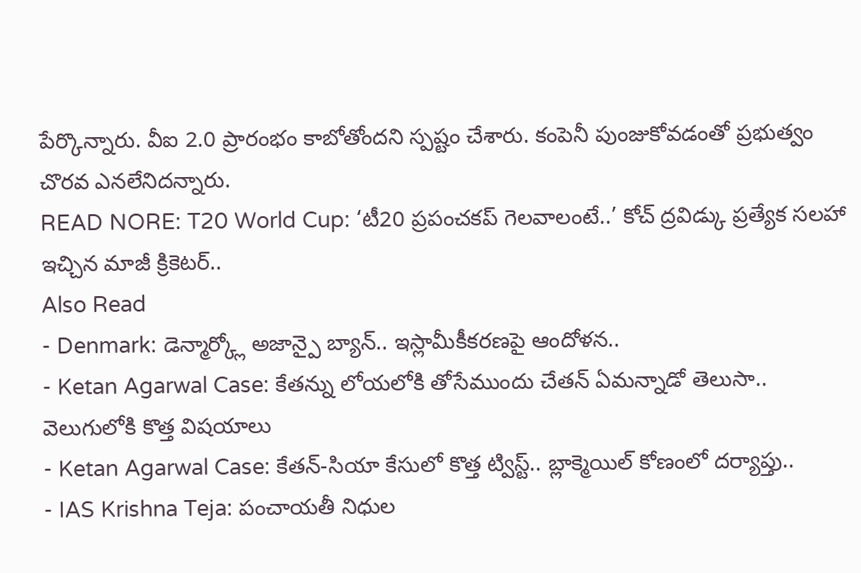పేర్కొన్నారు. వీఐ 2.0 ప్రారంభం కాబోతోందని స్పష్టం చేశారు. కంపెనీ పుంజుకోవడంతో ప్రభుత్వం చొరవ ఎనలేనిదన్నారు.
READ NORE: T20 World Cup: ‘టీ20 ప్రపంచకప్ గెలవాలంటే..’ కోచ్ ద్రవిడ్కు ప్రత్యేక సలహా ఇచ్చిన మాజీ క్రికెటర్..
Also Read
- Denmark: డెన్మార్క్లో అజాన్పై బ్యాన్.. ఇస్లామీకీకరణపై ఆందోళన..
- Ketan Agarwal Case: కేతన్ను లోయలోకి తోసేముందు చేతన్ ఏమన్నాడో తెలుసా.. వెలుగులోకి కొత్త విషయాలు
- Ketan Agarwal Case: కేతన్-సియా కేసులో కొత్త ట్విస్ట్.. బ్లాక్మెయిల్ కోణంలో దర్యాప్తు..
- IAS Krishna Teja: పంచాయతీ నిధుల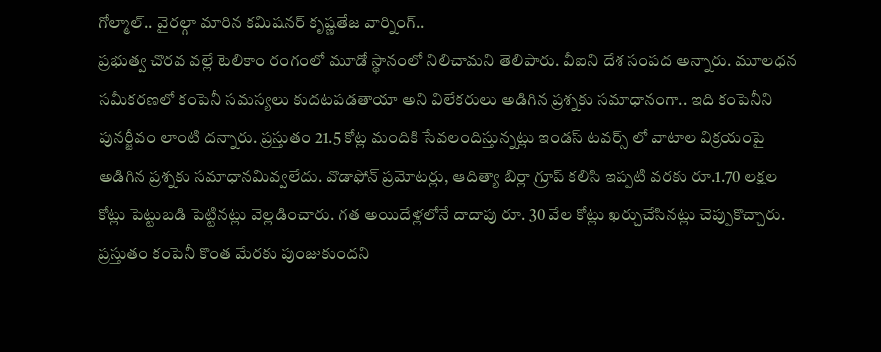గోల్మాల్.. వైరల్గా మారిన కమిషనర్ కృష్ణతేజ వార్నింగ్..
ప్రభుత్వ చొరవ వల్లే టెలికాం రంగంలో మూడో స్థానంలో నిలిచామని తెలిపారు. వీఐని దేశ సంపద అన్నారు. మూలధన సమీకరణలో కంపెనీ సమస్యలు కుదటపడతాయా అని విలేకరులు అడిగిన ప్రశ్నకు సమాధానంగా.. ఇది కంపెనీని పునర్జీవం లాంటి దన్నారు. ప్రస్తుతం 21.5 కోట్ల మందికి సేవలందిస్తున్నట్లు ఇండస్ టవర్స్ లో వాటాల విక్రయంపై అడిగిన ప్రశ్నకు సమాధానమివ్వలేదు. వొడాఫోన్ ప్రమోటర్లు, ఆదిత్యా బిర్లా గ్రూప్ కలిసి ఇప్పటి వరకు రూ.1.70 లక్షల కోట్లు పెట్టుబడి పెట్టినట్లు వెల్లడించారు. గత అయిదేళ్లలోనే దాదాపు రూ. 30 వేల కోట్లు ఖర్చుచేసినట్లు చెప్పుకొచ్చారు. ప్రస్తుతం కంపెనీ కొంత మేరకు పుంజుకుందని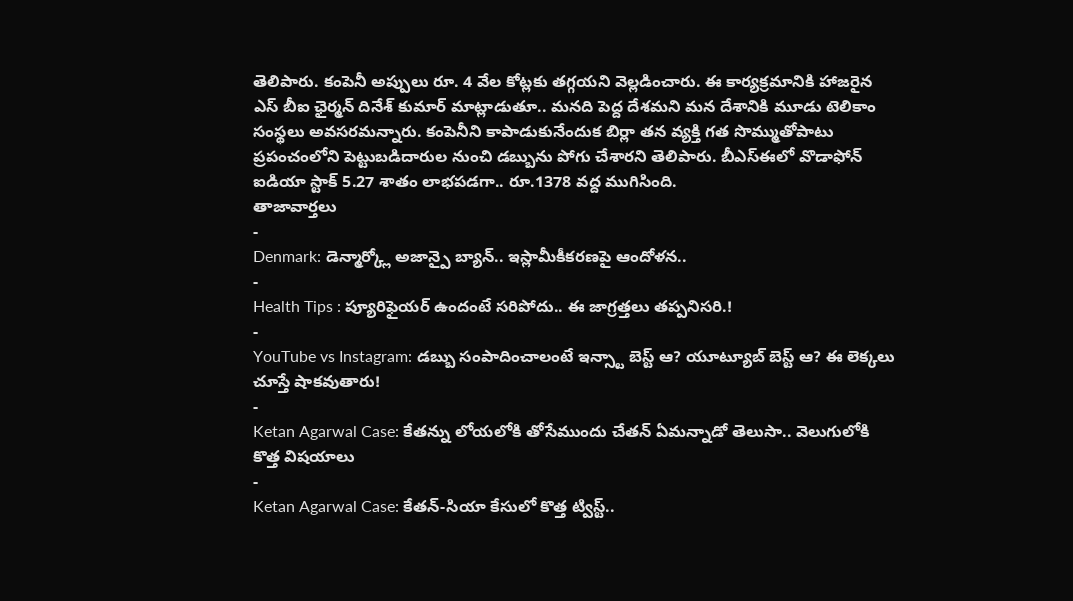తెలిపారు. కంపెనీ అప్పులు రూ. 4 వేల కోట్లకు తగ్గయని వెల్లడించారు. ఈ కార్యక్రమానికి హాజరైన ఎస్ బీఐ ఛైర్మన్ దినేశ్ కుమార్ మాట్లాడుతూ.. మనది పెద్ద దేశమని మన దేశానికి మూడు టెలికాం సంస్థలు అవసరమన్నారు. కంపెనీని కాపాడుకునేందుక బిర్లా తన వ్యక్తి గత సొమ్ముతోపాటు ప్రపంచంలోని పెట్టుబడిదారుల నుంచి డబ్బును పోగు చేశారని తెలిపారు. బీఎస్ఈలో వొడాఫోన్ ఐడియా స్టాక్ 5.27 శాతం లాభపడగా.. రూ.1378 వద్ద ముగిసింది.
తాజావార్తలు
-
Denmark: డెన్మార్క్లో అజాన్పై బ్యాన్.. ఇస్లామీకీకరణపై ఆందోళన..
-
Health Tips : ప్యూరిఫైయర్ ఉందంటే సరిపోదు.. ఈ జాగ్రత్తలు తప్పనిసరి.!
-
YouTube vs Instagram: డబ్బు సంపాదించాలంటే ఇన్స్టా బెస్ట్ ఆ? యూట్యూబ్ బెస్ట్ ఆ? ఈ లెక్కలు చూస్తే షాకవుతారు!
-
Ketan Agarwal Case: కేతన్ను లోయలోకి తోసేముందు చేతన్ ఏమన్నాడో తెలుసా.. వెలుగులోకి కొత్త విషయాలు
-
Ketan Agarwal Case: కేతన్-సియా కేసులో కొత్త ట్విస్ట్..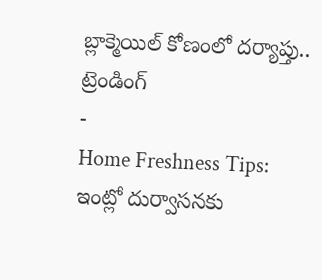బ్లాక్మెయిల్ కోణంలో దర్యాప్తు..
ట్రెండింగ్
-
Home Freshness Tips: ఇంట్లో దుర్వాసనకు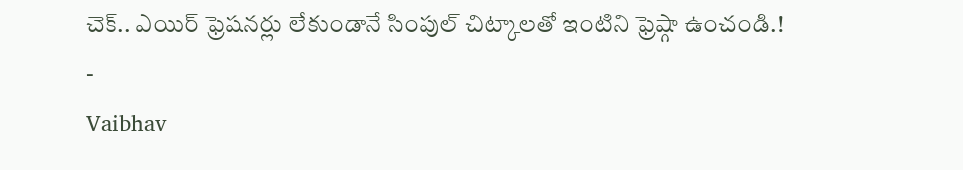చెక్.. ఎయిర్ ఫ్రెషనర్లు లేకుండానే సింపుల్ చిట్కాలతో ఇంటిని ఫ్రెష్గా ఉంచండి.!
-
Vaibhav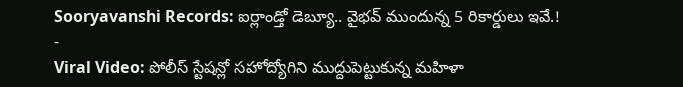Sooryavanshi Records: ఐర్లాండ్తో డెబ్యూ.. వైభవ్ ముందున్న 5 రికార్డులు ఇవే.!
-
Viral Video: పోలీస్ స్టేషన్లో సహోద్యోగిని ముద్దుపెట్టుకున్న మహిళా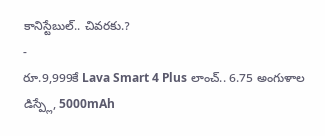కానిస్టేబుల్.. చివరకు.?
-
రూ.9,999కే Lava Smart 4 Plus లాంచ్.. 6.75 అంగుళాల డిస్ప్లే, 5000mAh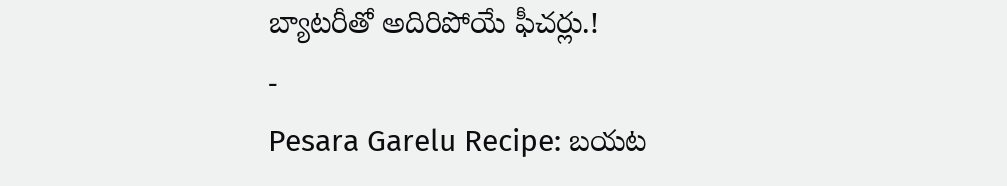బ్యాటరీతో అదిరిపోయే ఫీచర్లు.!
-
Pesara Garelu Recipe: బయట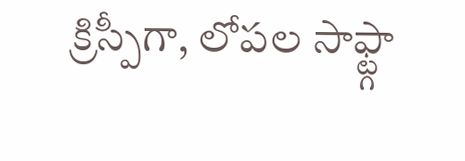క్రిస్పీగా, లోపల సాఫ్ట్గా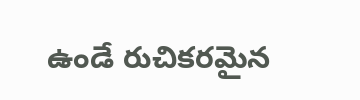ఉండే రుచికరమైన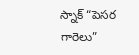స్నాక్ “పెసర గారెలు”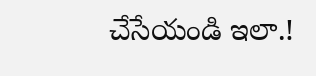చేసేయండి ఇలా.!